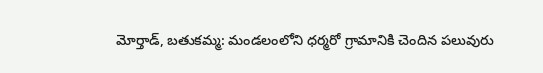మోర్తాడ్, బతుకమ్మ: మండలంలోని ధర్మరో గ్రామానికి చెందిన పలువురు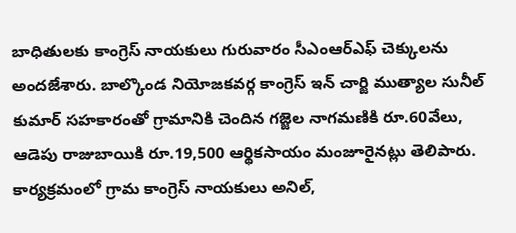బాధితులకు కాంగ్రెస్ నాయకులు గురువారం సీఎంఆర్ఎఫ్ చెక్కులను అందజేశారు. బాల్కొండ నియోజకవర్గ కాంగ్రెస్ ఇన్ చార్జి ముత్యాల సునీల్ కుమార్ సహకారంతో గ్రామానికి చెందిన గజ్జెల నాగమణికి రూ.60వేలు, ఆడెపు రాజుబాయికి రూ.19,500 ఆర్థికసాయం మంజూరైనట్లు తెలిపారు. కార్యక్రమంలో గ్రామ కాంగ్రెస్ నాయకులు అనిల్,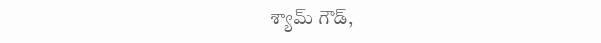శ్యామ్ గౌడ్,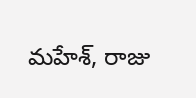మహేశ్, రాజు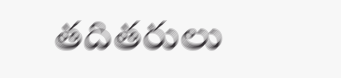తదితరులు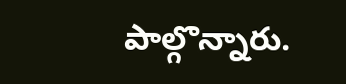పాల్గొన్నారు.